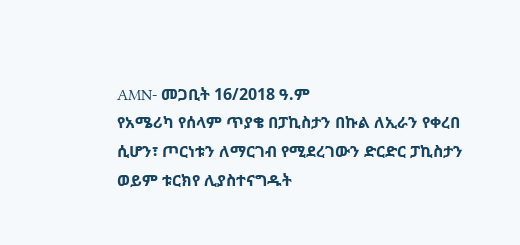AMN- መጋቢት 16/2018 ዓ.ም
የአሜሪካ የሰላም ጥያቄ በፓኪስታን በኩል ለኢራን የቀረበ ሲሆን፣ ጦርነቱን ለማርገብ የሚደረገውን ድርድር ፓኪስታን ወይም ቱርክየ ሊያስተናግዱት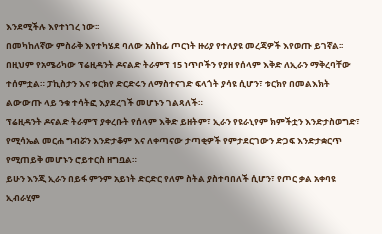እንደሚችሉ እየተነገረ ነው፡፡
በመካከለኛው ምስራቅ እየተካሄደ ባለው አስከፊ ጦርነት ዙሪያ የተለያዩ መረጃዎች እየወጡ ይገኛል፡፡ በዚህም የአሜሪካው ፕሬዚዳንት ዶናልድ ትራምፕ 15 ነጥቦችን የያዘ የሰላም እቅድ ለኢራን ማቅረባቸው ተሰምቷል። ፓኪስታን እና ቱርክየ ድርድሩን ለማስተናገድ ፍላጎት ያሳዩ ሲሆን፣ ቱርክየ በመልእክት ልውውጡ ላይ ንቁ ተሳትፎ እያደረገች መሆኑን ገልጻለች።
ፕሬዚዳንት ዶናልድ ትራምፕ ያቀረቡት የሰላም እቅድ ይዘትም፣ ኢራን የዩራኒየም ክምችቷን እንድታስወግድ፣ የሚሳኤል መርሐ ግብሯን እንድታቆም እና ለቀጣናው ታጣቂዎች የምታደርገውን ድጋፍ እንድታቋርጥ የሚጠይቅ መሆኑን ሮይተርስ ዘግቧል።
ይሁን እንጂ ኢራን በይፋ ምንም አይነት ድርድር የለም ስትል ያስተባበለች ሲሆን፣ የጦር ቃል አቀባዩ ኢብራሂም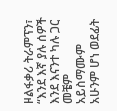ዞልፋቃሪ ትራምፕን፣ “እንደ እኛ ያሉ ሰዎች እንደ እናንተ ካሉ ጋር መቼም አይስማሙም አሁንም ሆነ ወደፊት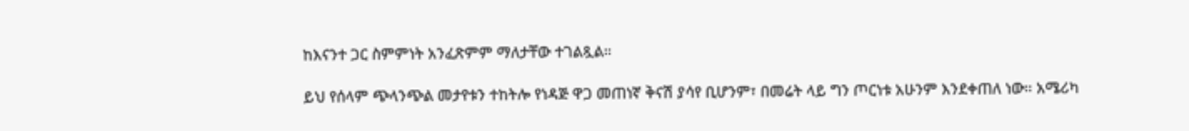ከእናንተ ጋር ስምምነት አንፈጽምም ማለታቸው ተገልጿል።

ይህ የሰላም ጭላንጭል መታየቱን ተከትሎ የነዳጅ ዋጋ መጠነኛ ቅናሽ ያሳየ ቢሆንም፣ በመሬት ላይ ግን ጦርነቱ አሁንም እንደቀጠለ ነው። አሜሪካ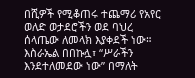በሺዎች የሚቆጠሩ ተጨማሪ የአየር ወለድ ወታደሮችን ወደ ባህረ ሰላጤው ለመላክ እያቀደች ነው።
እስራኤል በበኩሏ፣ “ሥራችን እንደተለመደው ነው” በማለት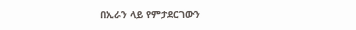በኢራን ላይ የምታደርገውን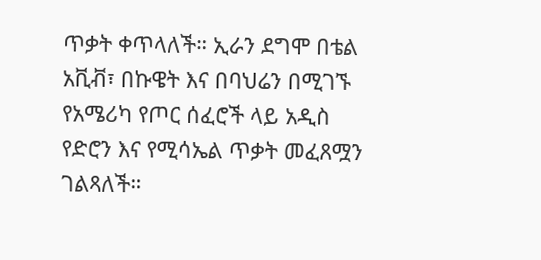ጥቃት ቀጥላለች። ኢራን ደግሞ በቴል አቪቭ፣ በኩዌት እና በባህሬን በሚገኙ የአሜሪካ የጦር ሰፈሮች ላይ አዲስ የድሮን እና የሚሳኤል ጥቃት መፈጸሟን ገልጻለች።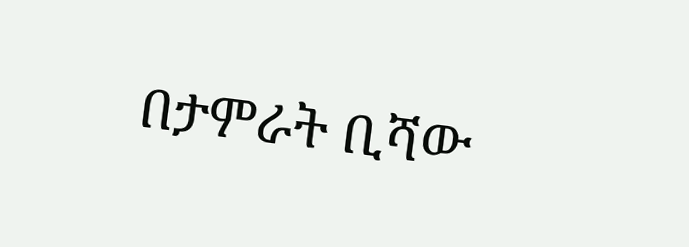በታምራት ቢሻው